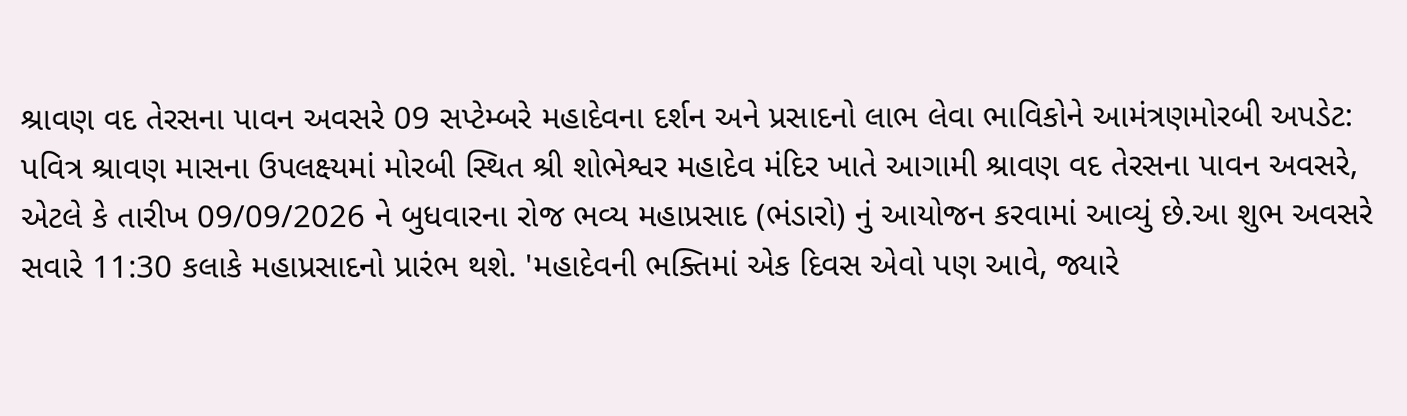શ્રાવણ વદ તેરસના પાવન અવસરે 09 સપ્ટેમ્બરે મહાદેવના દર્શન અને પ્રસાદનો લાભ લેવા ભાવિકોને આમંત્રણમોરબી અપડેટ: પવિત્ર શ્રાવણ માસના ઉપલક્ષ્યમાં મોરબી સ્થિત શ્રી શોભેશ્વર મહાદેવ મંદિર ખાતે આગામી શ્રાવણ વદ તેરસના પાવન અવસરે, એટલે કે તારીખ 09/09/2026 ને બુધવારના રોજ ભવ્ય મહાપ્રસાદ (ભંડારો) નું આયોજન કરવામાં આવ્યું છે.આ શુભ અવસરે સવારે 11:30 કલાકે મહાપ્રસાદનો પ્રારંભ થશે. 'મહાદેવની ભક્તિમાં એક દિવસ એવો પણ આવે, જ્યારે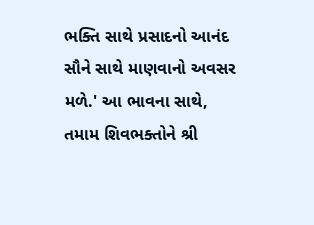ભક્તિ સાથે પ્રસાદનો આનંદ સૌને સાથે માણવાનો અવસર મળે.' આ ભાવના સાથે, તમામ શિવભક્તોને શ્રી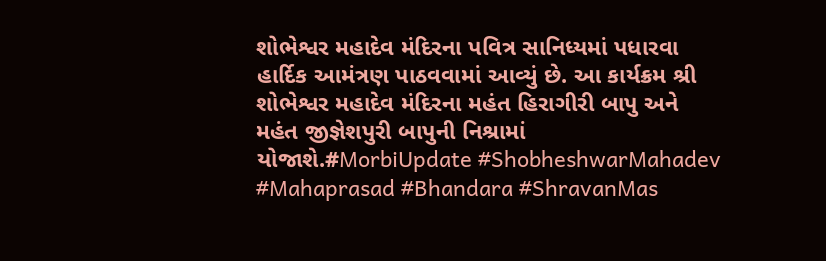શોભેશ્વર મહાદેવ મંદિરના પવિત્ર સાનિધ્યમાં પધારવા હાર્દિક આમંત્રણ પાઠવવામાં આવ્યું છે. આ કાર્યક્રમ શ્રી શોભેશ્વર મહાદેવ મંદિરના મહંત હિરાગીરી બાપુ અને મહંત જીજ્ઞેશપુરી બાપુની નિશ્રામાં યોજાશે.#MorbiUpdate #ShobheshwarMahadev #Mahaprasad #Bhandara #ShravanMas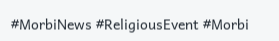#MorbiNews #ReligiousEvent #Morbi